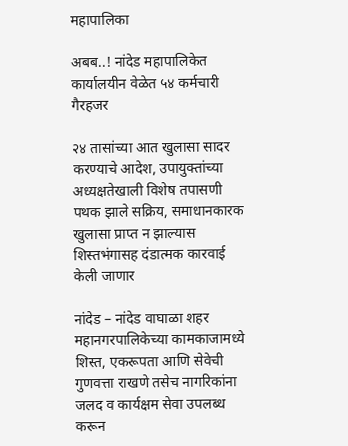महापालिका

अबब..! नांदेड महापालिकेत कार्यालयीन वेळेत ५४ कर्मचारी गैरहजर

२४ तासांच्या आत खुलासा सादर करण्याचे आदेश, उपायुक्तांच्या अध्यक्षतेखाली विशेष तपासणी पथक झाले सक्रिय, समाधानकारक खुलासा प्राप्त न झाल्यास शिस्तभंगासह दंडात्मक कारवाई केली जाणार

नांदेड – नांदेड वाघाळा शहर महानगरपालिकेच्या कामकाजामध्ये शिस्त, एकरूपता आणि सेवेची गुणवत्ता राखणे तसेच नागरिकांना जलद व कार्यक्षम सेवा उपलब्ध करून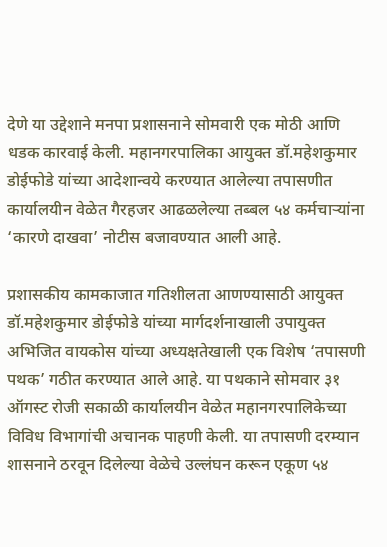देणे या उद्देशाने मनपा प्रशासनाने सोमवारी एक मोठी आणि धडक कारवाई केली. महानगरपालिका आयुक्त डॉ.महेशकुमार डोईफोडे यांच्या आदेशान्वये करण्यात आलेल्या तपासणीत कार्यालयीन वेळेत गैरहजर आढळलेल्या तब्बल ५४ कर्मचाऱ्यांना ‘कारणे दाखवा’ नोटीस बजावण्यात आली आहे.

प्रशासकीय कामकाजात गतिशीलता आणण्यासाठी आयुक्त डॉ.महेशकुमार डोईफोडे यांच्या मार्गदर्शनाखाली उपायुक्त अभिजित वायकोस यांच्या अध्यक्षतेखाली एक विशेष ‘तपासणी पथक’ गठीत करण्यात आले आहे. या पथकाने सोमवार ३१ ऑगस्ट रोजी सकाळी कार्यालयीन वेळेत महानगरपालिकेच्या विविध विभागांची अचानक पाहणी केली. या तपासणी दरम्यान शासनाने ठरवून दिलेल्या वेळेचे उल्लंघन करून एकूण ५४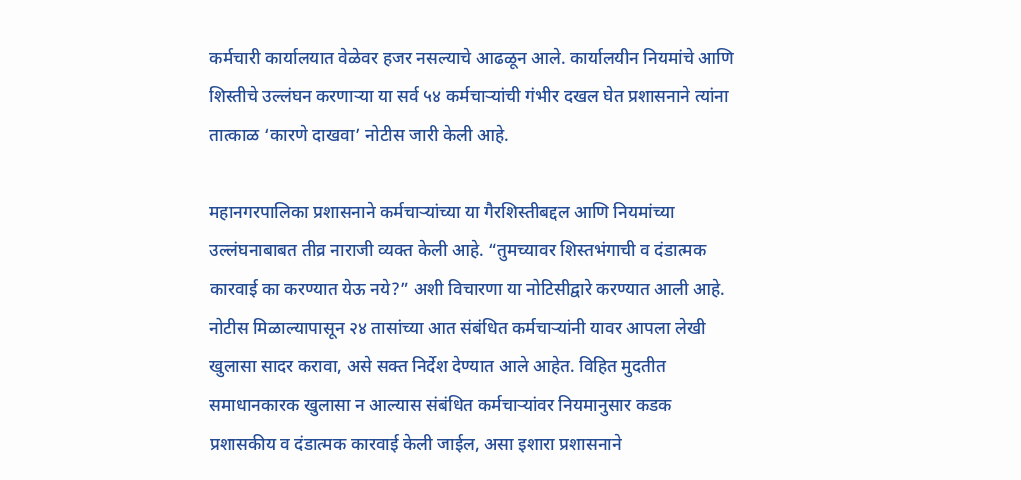कर्मचारी कार्यालयात वेळेवर हजर नसल्याचे आढळून आले. कार्यालयीन नियमांचे आणि शिस्तीचे उल्लंघन करणाऱ्या या सर्व ५४ कर्मचाऱ्यांची गंभीर दखल घेत प्रशासनाने त्यांना तात्काळ ‘कारणे दाखवा’ नोटीस जारी केली आहे.

महानगरपालिका प्रशासनाने कर्मचाऱ्यांच्या या गैरशिस्तीबद्दल आणि नियमांच्या उल्लंघनाबाबत तीव्र नाराजी व्यक्त केली आहे. “तुमच्यावर शिस्तभंगाची व दंडात्मक कारवाई का करण्यात येऊ नये?” अशी विचारणा या नोटिसीद्वारे करण्यात आली आहे. नोटीस मिळाल्यापासून २४ तासांच्या आत संबंधित कर्मचाऱ्यांनी यावर आपला लेखी खुलासा सादर करावा, असे सक्त निर्देश देण्यात आले आहेत. विहित मुदतीत समाधानकारक खुलासा न आल्यास संबंधित कर्मचाऱ्यांवर नियमानुसार कडक प्रशासकीय व दंडात्मक कारवाई केली जाईल, असा इशारा प्रशासनाने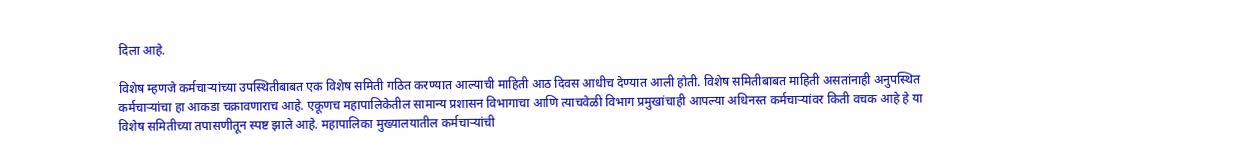दिला आहे.

विशेष म्हणजे कर्मचाऱ्यांच्या उपस्थितीबाबत एक विशेष समिती गठित करण्यात आल्याची माहिती आठ दिवस आधीच देण्यात आली होती. विशेष समितीबाबत माहिती असतांनाही अनुपस्थित कर्मचाऱ्यांचा हा आकडा चक्रावणाराच आहे. एकूणच महापालिकेतील सामान्य प्रशासन विभागाचा आणि त्याचवेळी विभाग प्रमुखांचाही आपल्या अधिनस्त कर्मचाऱ्यांवर किती वचक आहे हे या विशेष समितीच्या तपासणीतून स्पष्ट झाले आहे. महापालिका मुख्यालयातील कर्मचाऱ्यांची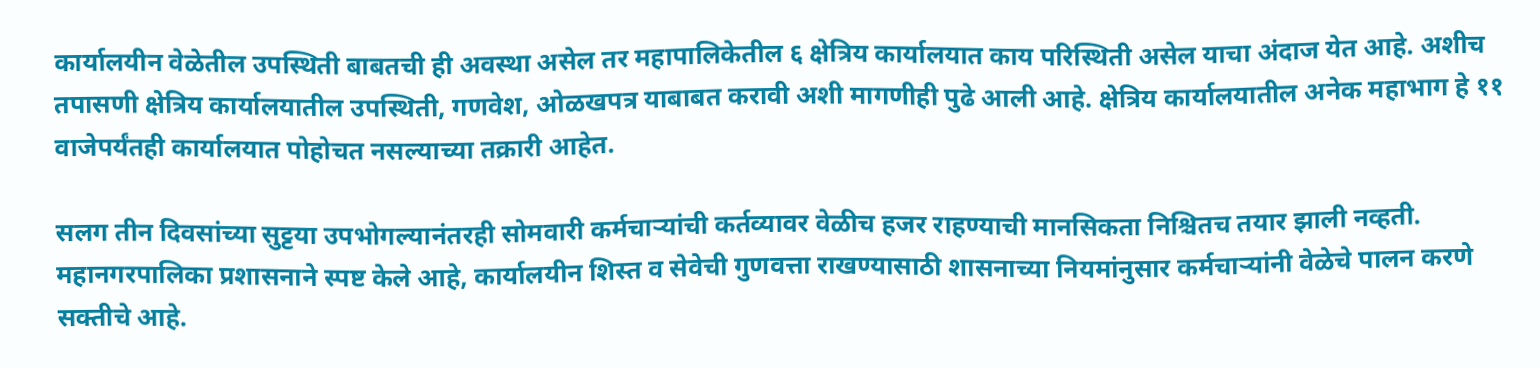कार्यालयीन वेळेतील उपस्थिती बाबतची ही अवस्था असेल तर महापालिकेतील ६ क्षेत्रिय कार्यालयात काय परिस्थिती असेल याचा अंदाज येत आहे. अशीच तपासणी क्षेत्रिय कार्यालयातील उपस्थिती, गणवेश, ओळखपत्र याबाबत करावी अशी मागणीही पुढे आली आहे. क्षेत्रिय कार्यालयातील अनेक महाभाग हे ११ वाजेपर्यंतही कार्यालयात पोहोचत नसल्याच्या तक्रारी आहेत.

सलग तीन दिवसांच्या सुट्टया उपभोगल्यानंतरही सोमवारी कर्मचाऱ्यांची कर्तव्यावर वेळीच हजर राहण्याची मानसिकता निश्चितच तयार झाली नव्हती. महानगरपालिका प्रशासनाने स्पष्ट केले आहे, कार्यालयीन शिस्त व सेवेची गुणवत्ता राखण्यासाठी शासनाच्या नियमांनुसार कर्मचाऱ्यांनी वेळेचे पालन करणे सक्तीचे आहे.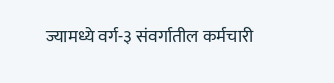ज्यामध्ये वर्ग-३ संवर्गातील कर्मचारी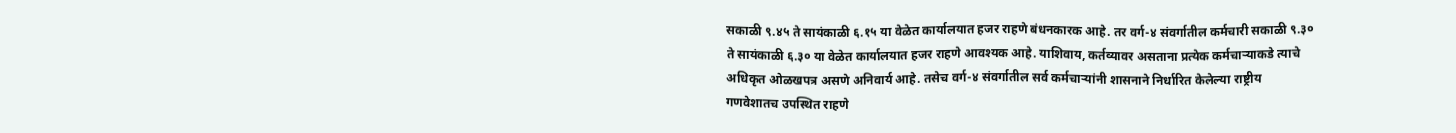सकाळी ९.४५ ते सायंकाळी ६.१५ या वेळेत कार्यालयात हजर राहणे बंधनकारक आहे. तर वर्ग-४ संवर्गातील कर्मचारी सकाळी ९.३० ते सायंकाळी ६.३० या वेळेत कार्यालयात हजर राहणे आवश्यक आहे. याशिवाय, कर्तव्यावर असताना प्रत्येक कर्मचाऱ्याकडे त्याचे अधिकृत ओळखपत्र असणे अनिवार्य आहे. तसेच वर्ग-४ संवर्गातील सर्व कर्मचाऱ्यांनी शासनाने निर्धारित केलेल्या राष्ट्रीय गणवेशातच उपस्थित राहणे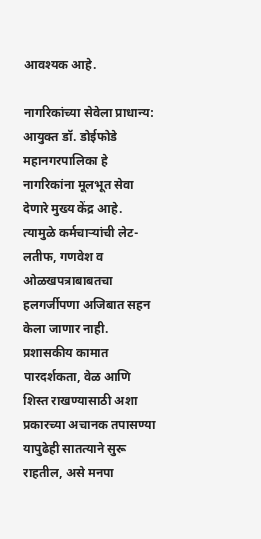आवश्यक आहे.

नागरिकांच्या सेवेला प्राधान्य:  आयुक्त डॉ. डोईफोडे महानगरपालिका हे नागरिकांना मूलभूत सेवा देणारे मुख्य केंद्र आहे. त्यामुळे कर्मचाऱ्यांची लेट-लतीफ, गणवेश व ओळखपत्राबाबतचा हलगर्जीपणा अजिबात सहन केला जाणार नाही. प्रशासकीय कामात पारदर्शकता, वेळ आणि शिस्त राखण्यासाठी अशा प्रकारच्या अचानक तपासण्या यापुढेही सातत्याने सुरू राहतील, असे मनपा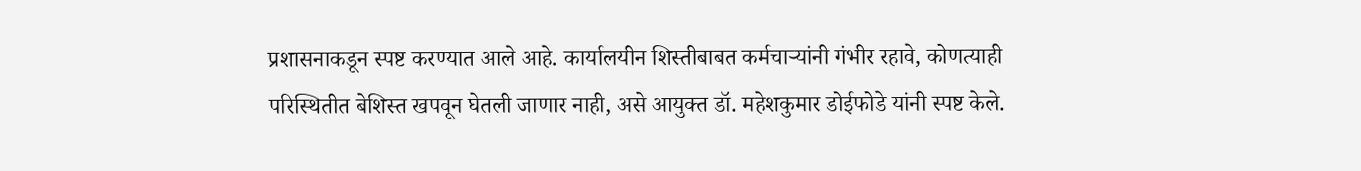प्रशासनाकडून स्पष्ट करण्यात आले आहे. कार्यालयीन शिस्तीबाबत कर्मचाऱ्यांनी गंभीर रहावे, कोणत्याही परिस्थितीत बेशिस्त खपवून घेतली जाणार नाही, असे आयुक्त डॉ. महेशकुमार डोईफोडे यांनी स्पष्ट केले.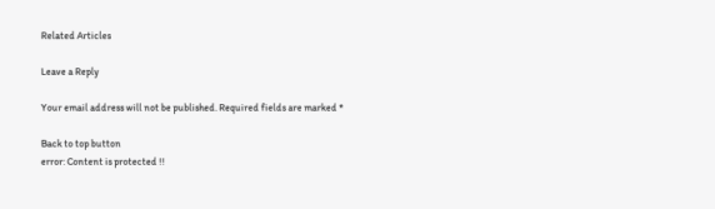Related Articles

Leave a Reply

Your email address will not be published. Required fields are marked *

Back to top button
error: Content is protected !!